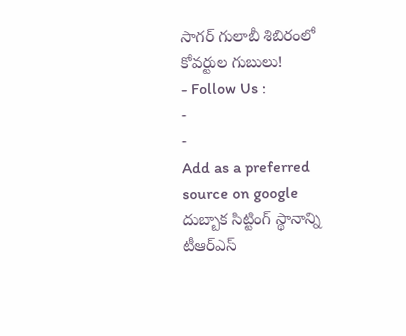సాగర్ గులాబీ శిబిరంలో కోవర్టుల గుబులు!
- Follow Us :
-
-
Add as a preferred
source on google
దుబ్బాక సిట్టింగ్ స్థానాన్ని టీఆర్ఎస్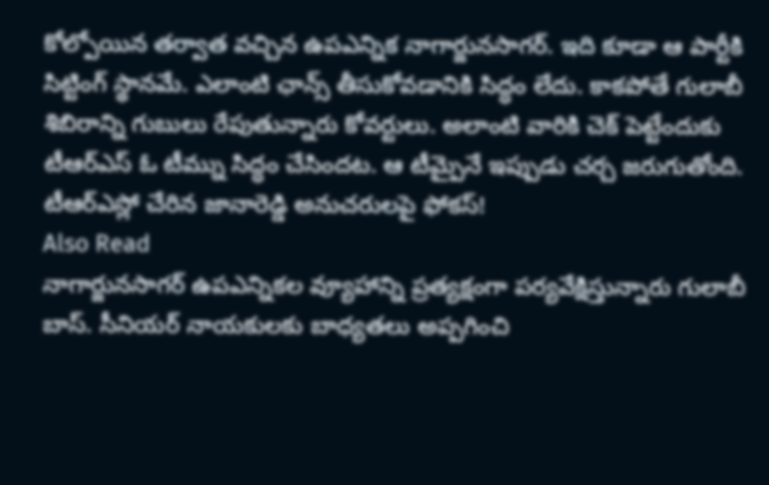కోల్పోయిన తర్వాత వచ్చిన ఉపఎన్నిక నాగార్జునసాగర్. ఇది కూడా ఆ పార్టీకి సిట్టింగ్ స్థానమే. ఎలాంటి ఛాన్స్ తీసుకోవడానికి సిద్ధం లేదు. కాకపోతే గులాబీ శిబిరాన్ని గుబులు రేపుతున్నారు కోవర్టులు. అలాంటి వారికి చెక్ పెట్టేందుకు టీఆర్ఎస్ ఓ టీమ్ను సిద్ధం చేసిందట. ఆ టీమ్పైనే ఇప్పుడు చర్చ జరుగుతోంది.
టీఆర్ఎస్లో చేరిన జానారెడ్డి అనుచరులపై ఫోకస్!
Also Read
నాగార్జునసాగర్ ఉపఎన్నికల వ్యూహాన్ని ప్రత్యక్షంగా పర్యవేక్షిస్తున్నారు గులాబీ బాస్. సీనియర్ నాయకులకు బాధ్యతలు అప్పగించి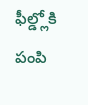ఫీల్డ్లోకి పంపి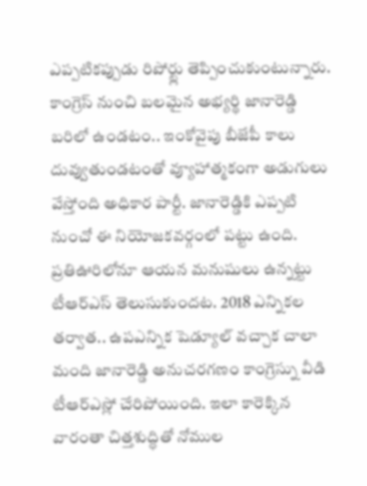ఎప్పటికప్పుడు రిపోర్ట్లు తెప్పించుకుంటున్నారు. కాంగ్రెస్ నుంచి బలమైన అభ్యర్థి జానారెడ్డి బరిలో ఉండటం.. ఇంకోవైపు బీజేపీ కాలు దువ్వుతుండటంతో వ్యూహాత్మకంగా అడుగులు వేస్తోంది అధికార పార్టీ. జానారెడ్డికి ఎప్పటి నుంచో ఈ నియోజకవర్గంలో పట్టు ఉంది. ప్రతిఊరిలోనూ ఆయన మనుషులు ఉన్నట్టు టీఆర్ఎస్ తెలుసుకుందట. 2018 ఎన్నికల తర్వాత.. ఉపఎన్నిక షెడ్యూల్ వచ్చాక చాలా మంది జానారెడ్డి అనుచరగణం కాంగ్రెస్ను వీడి టీఆర్ఎస్లో చేరిపోయింది. ఇలా కారెక్కిన వారంతా చిత్తశుద్ధితో నోముల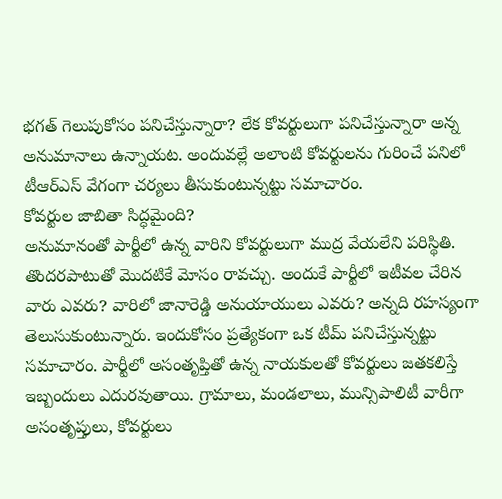భగత్ గెలుపుకోసం పనిచేస్తున్నారా? లేక కోవర్టులుగా పనిచేస్తున్నారా అన్న అనుమానాలు ఉన్నాయట. అందువల్లే అలాంటి కోవర్టులను గురించే పనిలో టీఆర్ఎస్ వేగంగా చర్యలు తీసుకుంటున్నట్టు సమాచారం.
కోవర్టుల జాబితా సిద్ధమైంది?
అనుమానంతో పార్టీలో ఉన్న వారిని కోవర్టులుగా ముద్ర వేయలేని పరిస్థితి. తొందరపాటుతో మొదటికే మోసం రావచ్చు. అందుకే పార్టీలో ఇటీవల చేరిన వారు ఎవరు? వారిలో జానారెడ్డి అనుయాయులు ఎవరు? అన్నది రహస్యంగా తెలుసుకుంటున్నారు. ఇందుకోసం ప్రత్యేకంగా ఒక టీమ్ పనిచేస్తున్నట్టు సమాచారం. పార్టీలో అసంతృప్తితో ఉన్న నాయకులతో కోవర్టులు జతకలిస్తే ఇబ్బందులు ఎదురవుతాయి. గ్రామాలు, మండలాలు, మున్సిపాలిటీ వారీగా అసంతృప్తులు, కోవర్టులు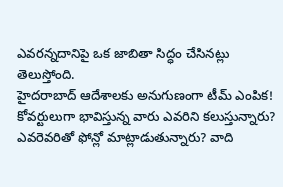ఎవరన్నదానిపై ఒక జాబితా సిద్ధం చేసినట్లు తెలుస్తోంది.
హైదరాబాద్ ఆదేశాలకు అనుగుణంగా టీమ్ ఎంపిక!
కోవర్టులుగా భావిస్తున్న వారు ఎవరిని కలుస్తున్నారు? ఎవరెవరితో ఫోన్లో మాట్లాడుతున్నారు? వాది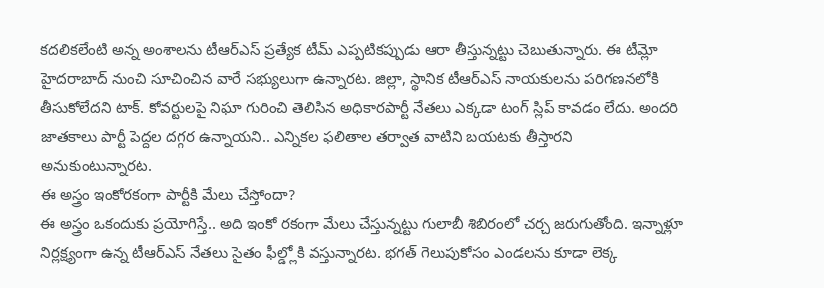కదలికలేంటి అన్న అంశాలను టీఆర్ఎస్ ప్రత్యేక టీమ్ ఎప్పటికప్పుడు ఆరా తీస్తున్నట్టు చెబుతున్నారు. ఈ టీమ్లో హైదరాబాద్ నుంచి సూచించిన వారే సభ్యులుగా ఉన్నారట. జిల్లా, స్థానిక టీఆర్ఎస్ నాయకులను పరిగణనలోకి తీసుకోలేదని టాక్. కోవర్టులపై నిఘా గురించి తెలిసిన అధికారపార్టీ నేతలు ఎక్కడా టంగ్ స్లిప్ కావడం లేదు. అందరి జాతకాలు పార్టీ పెద్దల దగ్గర ఉన్నాయని.. ఎన్నికల ఫలితాల తర్వాత వాటిని బయటకు తీస్తారని అనుకుంటున్నారట.
ఈ అస్త్రం ఇంకోరకంగా పార్టీకి మేలు చేస్తోందా?
ఈ అస్త్రం ఒకందుకు ప్రయోగిస్తే.. అది ఇంకో రకంగా మేలు చేస్తున్నట్టు గులాబీ శిబిరంలో చర్చ జరుగుతోంది. ఇన్నాళ్లూ నిర్లక్ష్యంగా ఉన్న టీఆర్ఎస్ నేతలు సైతం ఫీల్డ్లోకి వస్తున్నారట. భగత్ గెలుపుకోసం ఎండలను కూడా లెక్క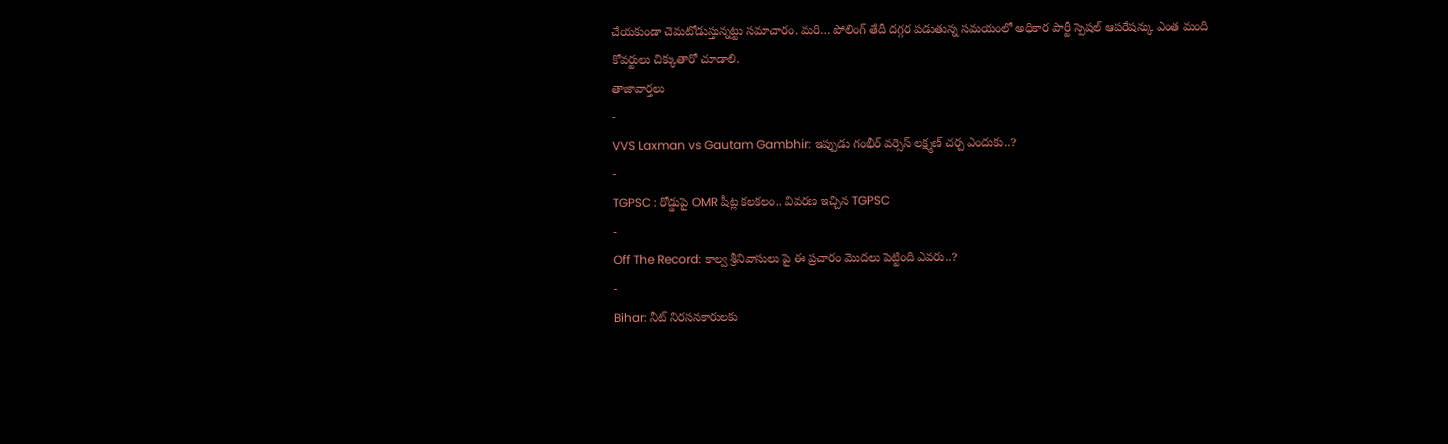చేయకుండా చెమటోడుస్తున్నట్టు సమాచారం. మరి… పోలింగ్ తేదీ దగ్గర పడుతున్న సమయంలో అధికార పార్టీ స్పెషల్ ఆపరేషన్కు ఎంత మంది కోవర్టులు చిక్కుతారో చూడాలి.
తాజావార్తలు
-
VVS Laxman vs Gautam Gambhir: ఇప్పుడు గంభీర్ వర్సెస్ లక్ష్మణ్ చర్చ ఎందుకు..?
-
TGPSC : రోడ్డుపై OMR షీట్ల కలకలం.. వివరణ ఇచ్చిన TGPSC
-
Off The Record: కాల్వ శ్రీనివాసులు పై ఈ ప్రచారం మొదలు పెట్టింది ఎవరు..?
-
Bihar: నీట్ నిరసనకారులకు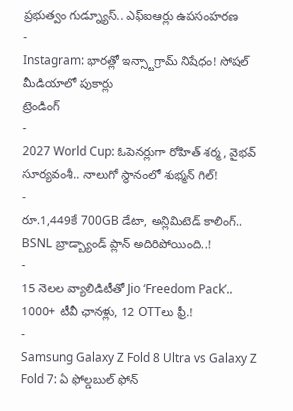ప్రభుత్వం గుడ్న్యూస్.. ఎఫ్ఐఆర్లు ఉపసంహరణ
-
Instagram: భారత్లో ఇన్స్టాగ్రామ్ నిషేధం! సోషల్ మీడియాలో పుకార్లు
ట్రెండింగ్
-
2027 World Cup: ఓపెనర్లుగా రోహిత్ శర్మ, వైభవ్ సూర్యవంశీ.. నాలుగో స్థానంలో శుభ్మన్ గిల్!
-
రూ.1,449కే 700GB డేటా, అన్లిమిటెడ్ కాలింగ్.. BSNL బ్రాడ్బ్యాండ్ ప్లాన్ అదిరిపోయింది..!
-
15 నెలల వ్యాలిడిటీతో Jio ‘Freedom Pack’.. 1000+ టీవీ ఛానళ్లు, 12 OTTలు ఫ్రీ.!
-
Samsung Galaxy Z Fold 8 Ultra vs Galaxy Z Fold 7: ఏ ఫోల్డబుల్ ఫోన్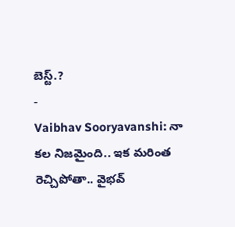బెస్ట్.?
-
Vaibhav Sooryavanshi: నా కల నిజమైంది.. ఇక మరింత రెచ్చిపోతా.. వైభవ్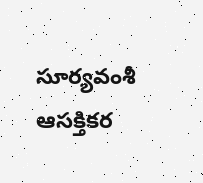సూర్యవంశీ ఆసక్తికర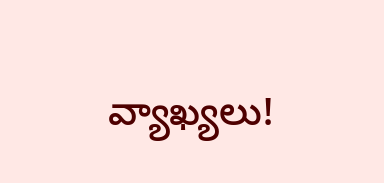వ్యాఖ్యలు!